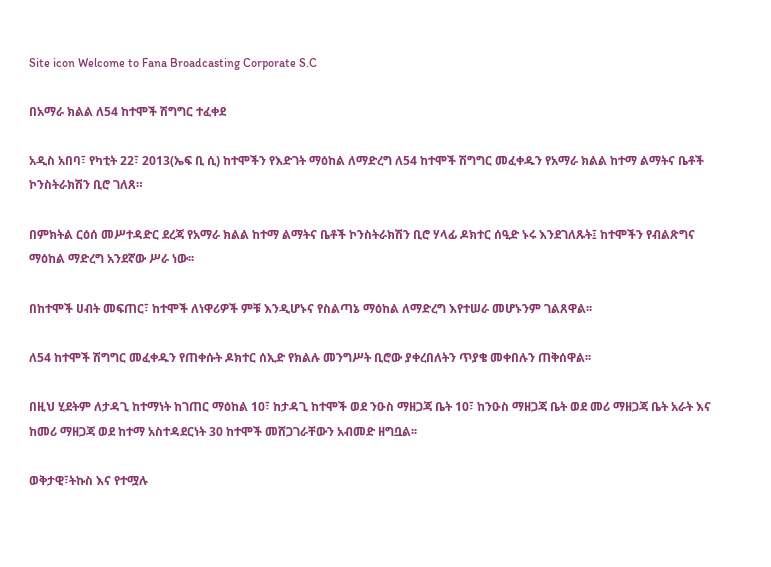Site icon Welcome to Fana Broadcasting Corporate S.C

በአማራ ክልል ለ54 ከተሞች ሽግግር ተፈቀደ

አዲስ አበባ፣ የካቲት 22፣ 2013(ኤፍ ቢ ሲ) ከተሞችን የእድገት ማዕከል ለማድረግ ለ54 ከተሞች ሽግግር መፈቀዱን የአማራ ክልል ከተማ ልማትና ቤቶች ኮንስትራክሽን ቢሮ ገለጸ።

በምክትል ርዕሰ መሥተዳድር ደረጃ የአማራ ክልል ከተማ ልማትና ቤቶች ኮንስትራክሽን ቢሮ ሃላፊ ዶክተር ሰዒድ ኑሩ እንደገለጹት፤ ከተሞችን የብልጽግና ማዕከል ማድረግ አንደኛው ሥራ ነው፡፡

በከተሞች ሀብት መፍጠር፣ ከተሞች ለነዋሪዎች ምቹ እንዲሆኑና የስልጣኔ ማዕከል ለማድረግ እየተሠራ መሆኑንም ገልጸዋል፡፡

ለ54 ከተሞች ሽግግር መፈቀዱን የጠቀሱት ዶክተር ሰኢድ የክልሉ መንግሥት ቢሮው ያቀረበለትን ጥያቄ መቀበሉን ጠቅሰዋል፡፡

በዚህ ሂደትም ለታዳጊ ከተማነት ከገጠር ማዕከል 10፣ ከታዳጊ ከተሞች ወደ ንዑስ ማዘጋጃ ቤት 10፣ ከንዑስ ማዘጋጃ ቤት ወደ መሪ ማዘጋጃ ቤት አራት እና ከመሪ ማዘጋጃ ወደ ከተማ አስተዳደርነት 30 ከተሞች መሸጋገራቸውን አብመድ ዘግቧል፡፡

ወቅታዊ፣ትኩስ እና የተሟሉ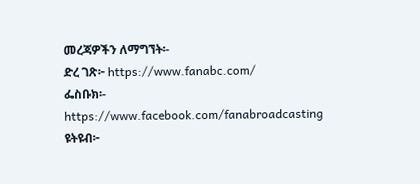መረጃዎችን ለማግኘት፡-
ድረ ገጽ፦ https://www.fanabc.com/
ፌስቡክ፡- https://www.facebook.com/fanabroadcasting
ዩትዩብ፦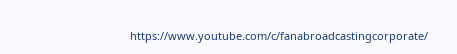https://www.youtube.com/c/fanabroadcastingcorporate/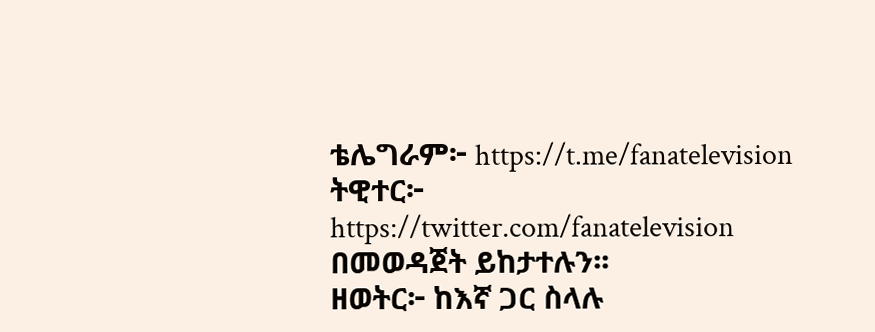ቴሌግራም፦ https://t.me/fanatelevision
ትዊተር፦ https://twitter.com/fanatelevision በመወዳጀት ይከታተሉን፡፡
ዘወትር፦ ከእኛ ጋር ስላሉ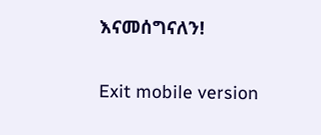እናመሰግናለን!

Exit mobile version